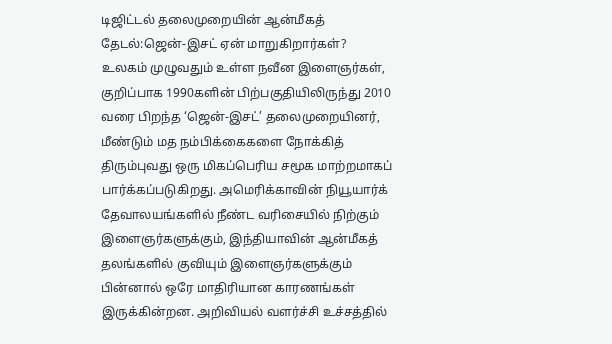டிஜிட்டல் தலைமுறையின் ஆன்மீகத் தேடல்:ஜென்-இசட் ஏன் மாறுகிறார்கள்?
உலகம் முழுவதும் உள்ள நவீன இளைஞர்கள், குறிப்பாக 1990களின் பிற்பகுதியிலிருந்து 2010 வரை பிறந்த ‘ஜென்-இசட்’ தலைமுறையினர், மீண்டும் மத நம்பிக்கைகளை நோக்கித் திரும்புவது ஒரு மிகப்பெரிய சமூக மாற்றமாகப் பார்க்கப்படுகிறது. அமெரிக்காவின் நியூயார்க் தேவாலயங்களில் நீண்ட வரிசையில் நிற்கும் இளைஞர்களுக்கும், இந்தியாவின் ஆன்மீகத் தலங்களில் குவியும் இளைஞர்களுக்கும் பின்னால் ஒரே மாதிரியான காரணங்கள் இருக்கின்றன. அறிவியல் வளர்ச்சி உச்சத்தில்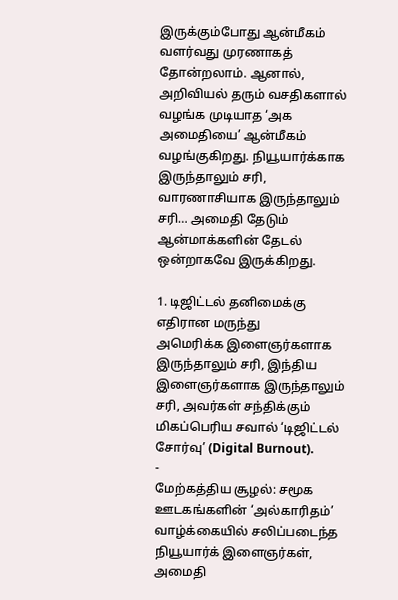இருக்கும்போது ஆன்மீகம் வளர்வது முரணாகத் தோன்றலாம். ஆனால், அறிவியல் தரும் வசதிகளால் வழங்க முடியாத ‘அக அமைதியை’ ஆன்மீகம் வழங்குகிறது. நியூயார்க்காக இருந்தாலும் சரி, வாரணாசியாக இருந்தாலும் சரி… அமைதி தேடும் ஆன்மாக்களின் தேடல் ஒன்றாகவே இருக்கிறது.

1. டிஜிட்டல் தனிமைக்கு எதிரான மருந்து
அமெரிக்க இளைஞர்களாக இருந்தாலும் சரி, இந்திய இளைஞர்களாக இருந்தாலும் சரி, அவர்கள் சந்திக்கும் மிகப்பெரிய சவால் ‘டிஜிட்டல் சோர்வு’ (Digital Burnout).
-
மேற்கத்திய சூழல்: சமூக ஊடகங்களின் ‘அல்காரிதம்’ வாழ்க்கையில் சலிப்படைந்த நியூயார்க் இளைஞர்கள், அமைதி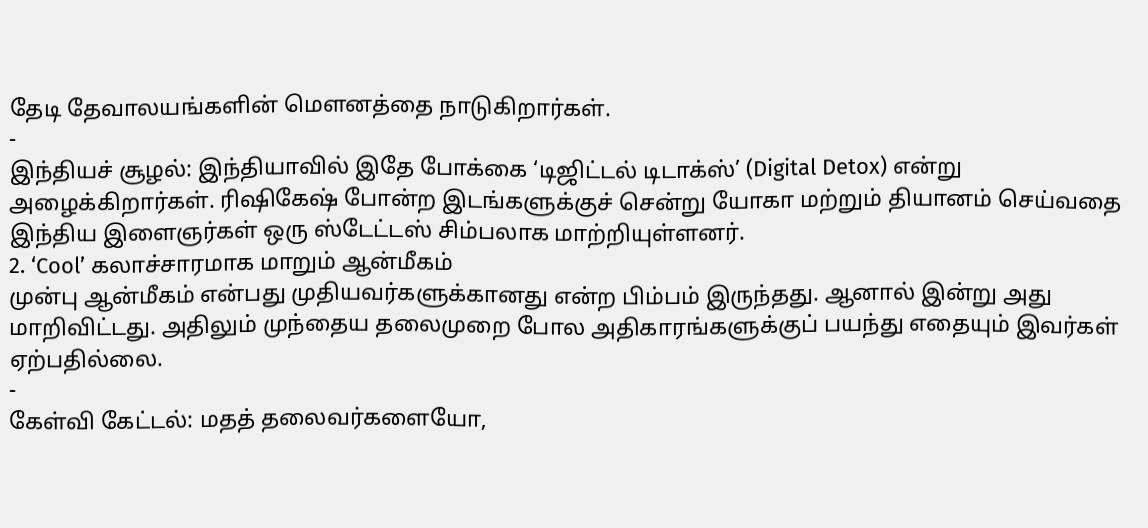தேடி தேவாலயங்களின் மௌனத்தை நாடுகிறார்கள்.
-
இந்தியச் சூழல்: இந்தியாவில் இதே போக்கை ‘டிஜிட்டல் டிடாக்ஸ்’ (Digital Detox) என்று அழைக்கிறார்கள். ரிஷிகேஷ் போன்ற இடங்களுக்குச் சென்று யோகா மற்றும் தியானம் செய்வதை இந்திய இளைஞர்கள் ஒரு ஸ்டேட்டஸ் சிம்பலாக மாற்றியுள்ளனர்.
2. ‘Cool’ கலாச்சாரமாக மாறும் ஆன்மீகம்
முன்பு ஆன்மீகம் என்பது முதியவர்களுக்கானது என்ற பிம்பம் இருந்தது. ஆனால் இன்று அது மாறிவிட்டது. அதிலும் முந்தைய தலைமுறை போல அதிகாரங்களுக்குப் பயந்து எதையும் இவர்கள் ஏற்பதில்லை.
-
கேள்வி கேட்டல்: மதத் தலைவர்களையோ,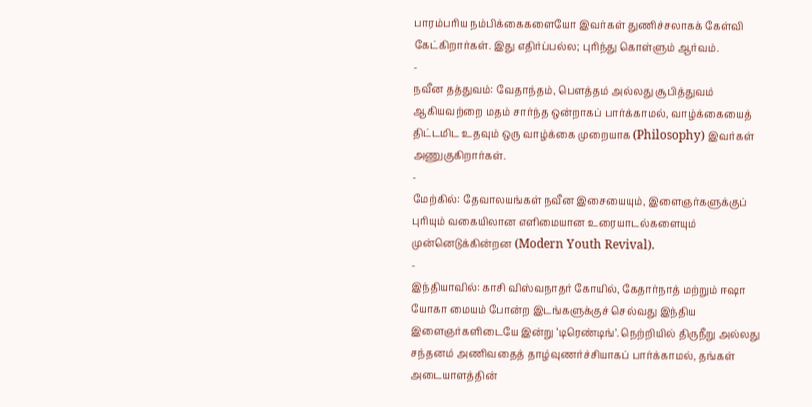பாரம்பரிய நம்பிக்கைகளையோ இவர்கள் துணிச்சலாகக் கேள்வி கேட்கிறார்கள். இது எதிர்ப்பல்ல; புரிந்து கொள்ளும் ஆர்வம்.
-
நவீன தத்துவம்: வேதாந்தம், பௌத்தம் அல்லது சூபித்துவம் ஆகியவற்றை மதம் சார்ந்த ஒன்றாகப் பார்க்காமல், வாழ்க்கையைத் திட்டமிட உதவும் ஒரு வாழ்க்கை முறையாக (Philosophy) இவர்கள் அணுகுகிறார்கள்.
-
மேற்கில்: தேவாலயங்கள் நவீன இசையையும், இளைஞர்களுக்குப் புரியும் வகையிலான எளிமையான உரையாடல்களையும் முன்னெடுக்கின்றன (Modern Youth Revival).
-
இந்தியாவில்: காசி விஸ்வநாதர் கோயில், கேதார்நாத் மற்றும் ஈஷா யோகா மையம் போன்ற இடங்களுக்குச் செல்வது இந்திய இளைஞர்களிடையே இன்று ‘டிரெண்டிங்’. நெற்றியில் திருநீறு அல்லது சந்தனம் அணிவதைத் தாழ்வுணர்ச்சியாகப் பார்க்காமல், தங்கள் அடையாளத்தின்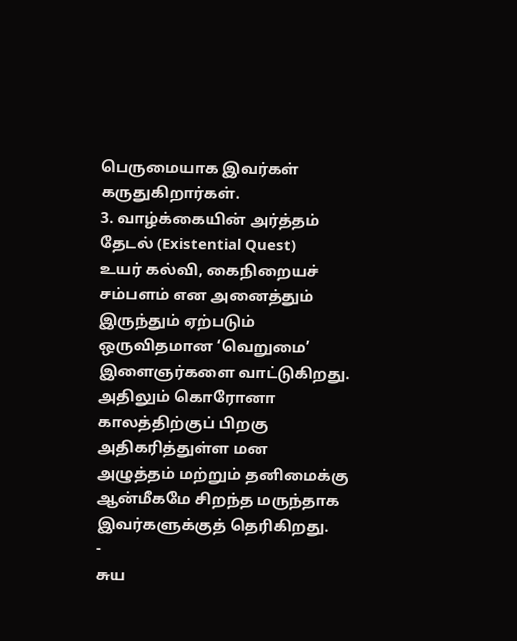பெருமையாக இவர்கள் கருதுகிறார்கள்.
3. வாழ்க்கையின் அர்த்தம் தேடல் (Existential Quest)
உயர் கல்வி, கைநிறையச் சம்பளம் என அனைத்தும் இருந்தும் ஏற்படும் ஒருவிதமான ‘வெறுமை’ இளைஞர்களை வாட்டுகிறது. அதிலும் கொரோனா காலத்திற்குப் பிறகு அதிகரித்துள்ள மன அழுத்தம் மற்றும் தனிமைக்கு ஆன்மீகமே சிறந்த மருந்தாக இவர்களுக்குத் தெரிகிறது.
-
சுய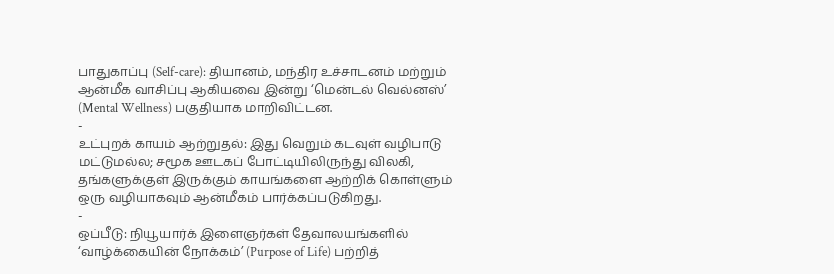பாதுகாப்பு (Self-care): தியானம், மந்திர உச்சாடனம் மற்றும் ஆன்மீக வாசிப்பு ஆகியவை இன்று ‘மென்டல் வெல்னஸ்’ (Mental Wellness) பகுதியாக மாறிவிட்டன.
-
உட்புறக் காயம் ஆற்றுதல்: இது வெறும் கடவுள் வழிபாடு மட்டுமல்ல; சமூக ஊடகப் போட்டியிலிருந்து விலகி, தங்களுக்குள் இருக்கும் காயங்களை ஆற்றிக் கொள்ளும் ஒரு வழியாகவும் ஆன்மீகம் பார்க்கப்படுகிறது.
-
ஒப்பீடு: நியூயார்க் இளைஞர்கள் தேவாலயங்களில் ‘வாழ்க்கையின் நோக்கம்’ (Purpose of Life) பற்றித்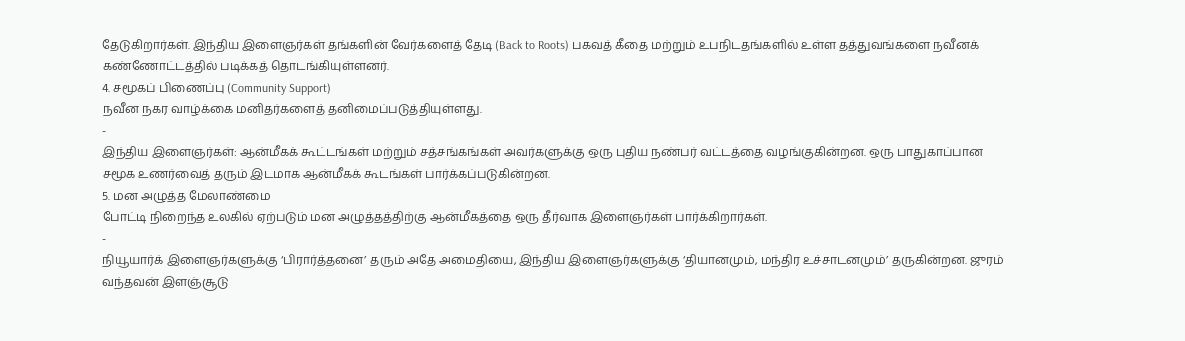தேடுகிறார்கள். இந்திய இளைஞர்கள் தங்களின் வேர்களைத் தேடி (Back to Roots) பகவத் கீதை மற்றும் உபநிடதங்களில் உள்ள தத்துவங்களை நவீனக் கண்ணோட்டத்தில் படிக்கத் தொடங்கியுள்ளனர்.
4. சமூகப் பிணைப்பு (Community Support)
நவீன நகர வாழ்க்கை மனிதர்களைத் தனிமைப்படுத்தியுள்ளது.
-
இந்திய இளைஞர்கள்: ஆன்மீகக் கூட்டங்கள் மற்றும் சத்சங்கங்கள் அவர்களுக்கு ஒரு புதிய நண்பர் வட்டத்தை வழங்குகின்றன. ஒரு பாதுகாப்பான சமூக உணர்வைத் தரும் இடமாக ஆன்மீகக் கூடங்கள் பார்க்கப்படுகின்றன.
5. மன அழுத்த மேலாண்மை
போட்டி நிறைந்த உலகில் ஏற்படும் மன அழுத்தத்திற்கு ஆன்மீகத்தை ஒரு தீர்வாக இளைஞர்கள் பார்க்கிறார்கள்.
-
நியூயார்க் இளைஞர்களுக்கு ‘பிரார்த்தனை’ தரும் அதே அமைதியை, இந்திய இளைஞர்களுக்கு ‘தியானமும், மந்திர உச்சாடனமும்’ தருகின்றன. ஜுரம் வந்தவன் இளஞ்சூடு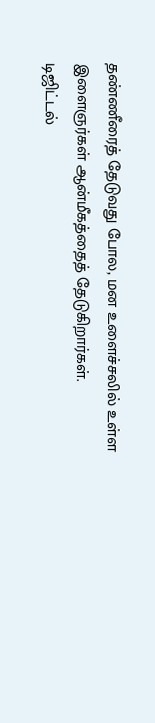தண்ணீரைத் தேடுவது போல, மன உளைச்சலில் உள்ள இளைஞர்கள் ஆன்மீகத்தைத் தேடுகிறார்கள்.
டிஜிட்டல்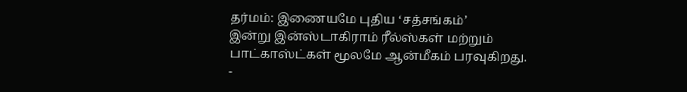தர்மம்: இணையமே புதிய ‘சத்சங்கம்’
இன்று இன்ஸ்டாகிராம் ரீல்ஸ்கள் மற்றும் பாட்காஸ்ட்கள் மூலமே ஆன்மீகம் பரவுகிறது.
-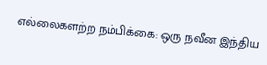எல்லைகளற்ற நம்பிக்கை: ஒரு நவீன இந்திய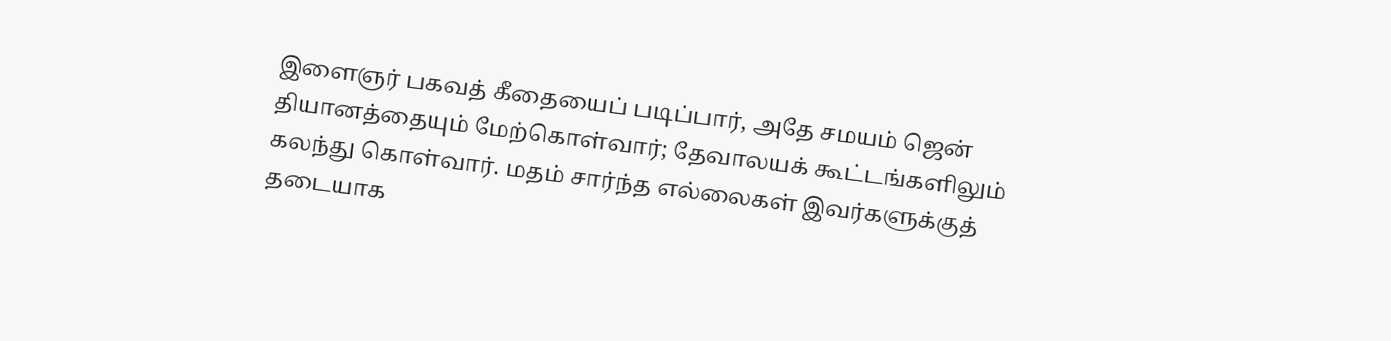இளைஞர் பகவத் கீதையைப் படிப்பார், அதே சமயம் ஜென் தியானத்தையும் மேற்கொள்வார்; தேவாலயக் கூட்டங்களிலும் கலந்து கொள்வார். மதம் சார்ந்த எல்லைகள் இவர்களுக்குத் தடையாக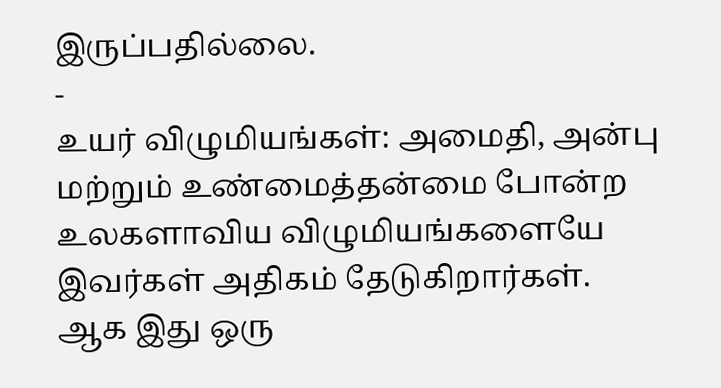இருப்பதில்லை.
-
உயர் விழுமியங்கள்: அமைதி, அன்பு மற்றும் உண்மைத்தன்மை போன்ற உலகளாவிய விழுமியங்களையே இவர்கள் அதிகம் தேடுகிறார்கள்.
ஆக இது ஒரு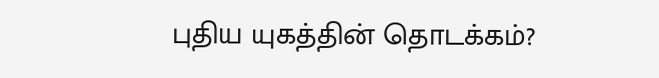புதிய யுகத்தின் தொடக்கம்?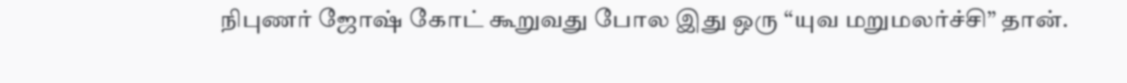நிபுணர் ஜோஷ் கோட் கூறுவது போல இது ஒரு “யுவ மறுமலர்ச்சி” தான்.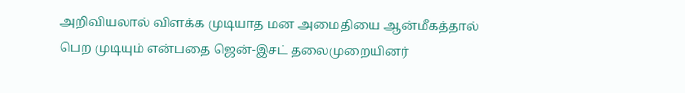அறிவியலால் விளக்க முடியாத மன அமைதியை ஆன்மீகத்தால் பெற முடியும் என்பதை ஜென்-இசட் தலைமுறையினர்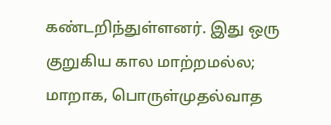கண்டறிந்துள்ளனர். இது ஒரு குறுகிய கால மாற்றமல்ல; மாறாக, பொருள்முதல்வாத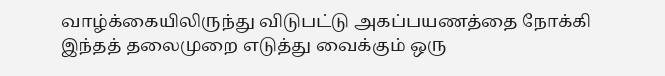வாழ்க்கையிலிருந்து விடுபட்டு அகப்பயணத்தை நோக்கி இந்தத் தலைமுறை எடுத்து வைக்கும் ஒரு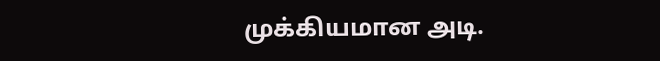முக்கியமான அடி.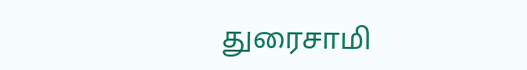துரைசாமி